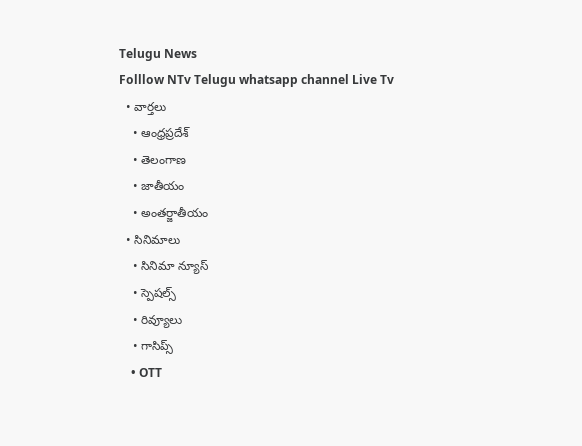Telugu News
Folllow NTv Telugu whatsapp channel Live Tv
  • వార్తలు
    • ఆంధ్రప్రదేశ్
    • తెలంగాణ
    • జాతీయం
    • అంతర్జాతీయం
  • సినిమాలు
    • సినిమా న్యూస్
    • స్పెషల్స్
    • రివ్యూలు
    • గాసిప్స్
    • OTT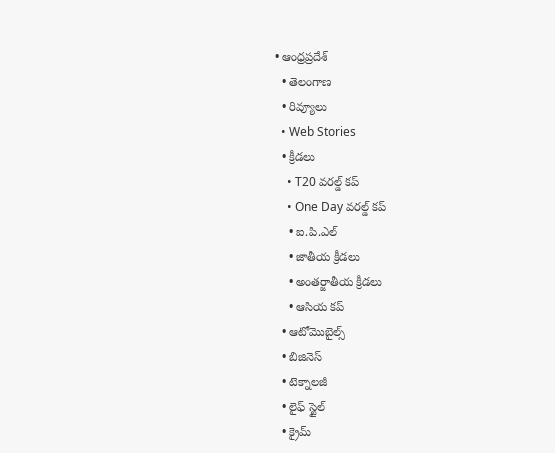• ఆంధ్రప్రదేశ్
  • తెలంగాణ
  • రివ్యూలు
  • Web Stories
  • క్రీడలు
    • T20 వరల్డ్ కప్
    • One Day వరల్డ్ కప్
    • ఐ.పి.ఎల్
    • జాతీయ క్రీడలు
    • అంతర్జాతీయ క్రీడలు
    • ఆసియ కప్
  • ఆటోమొబైల్స్
  • బిజినెస్‌
  • టెక్నాలజీ
  • లైఫ్ స్టైల్
  • క్రైమ్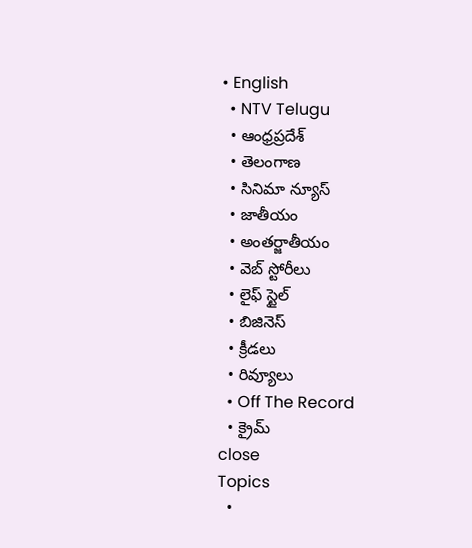• English
  • NTV Telugu
  • ఆంధ్రప్రదేశ్
  • తెలంగాణ
  • సినిమా న్యూస్
  • జాతీయం
  • అంతర్జాతీయం
  • వెబ్ స్టోరీలు
  • లైఫ్ స్టైల్
  • బిజినెస్‌
  • క్రీడలు
  • రివ్యూలు
  • Off The Record
  • క్రైమ్
close
Topics
  •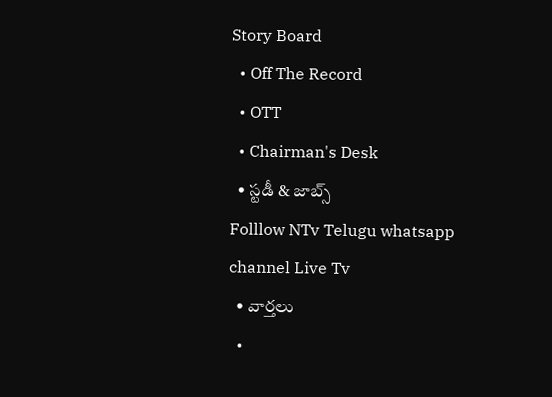Story Board
  • Off The Record
  • OTT
  • Chairman's Desk
  • స్టడీ & జాబ్స్
Folllow NTv Telugu whatsapp channel Live Tv
  • వార్తలు
  •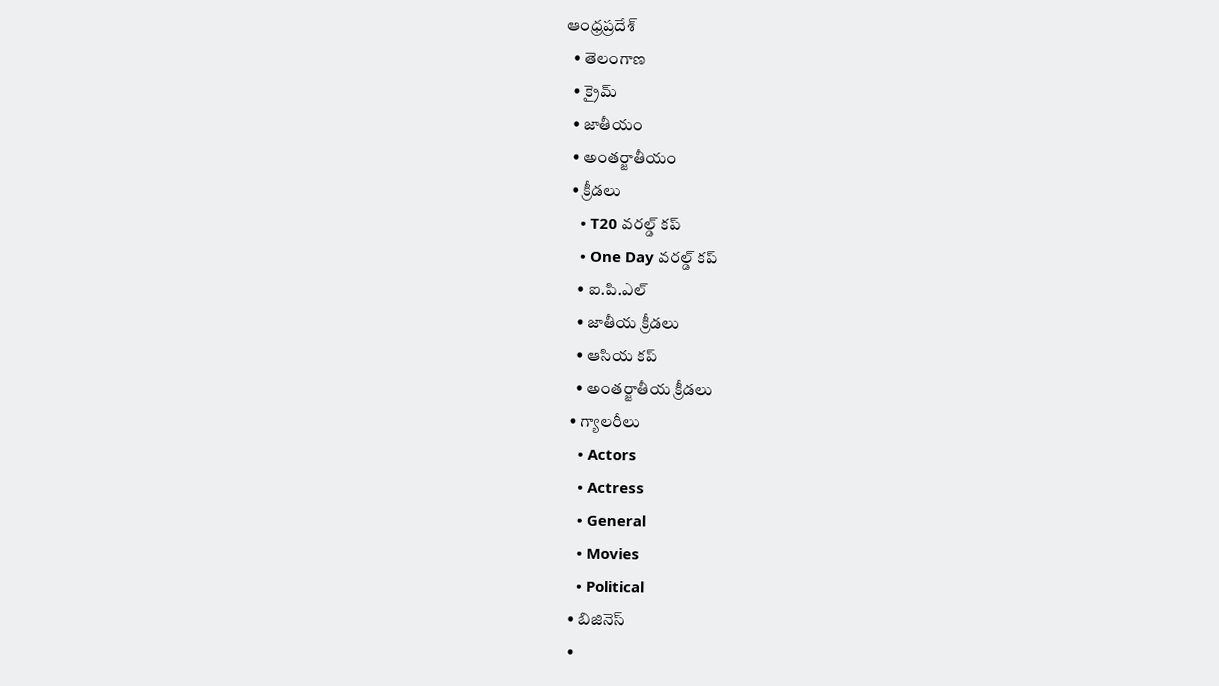ఆంధ్రప్రదేశ్
  • తెలంగాణ
  • క్రైమ్
  • జాతీయం
  • అంతర్జాతీయం
  • క్రీడలు
    • T20 వరల్డ్ కప్
    • One Day వరల్డ్ కప్
    • ఐ.పి.ఎల్
    • జాతీయ క్రీడలు
    • ఆసియ కప్
    • అంతర్జాతీయ క్రీడలు
  • గ్యాలరీలు
    • Actors
    • Actress
    • General
    • Movies
    • Political
  • బిజినెస్‌
  •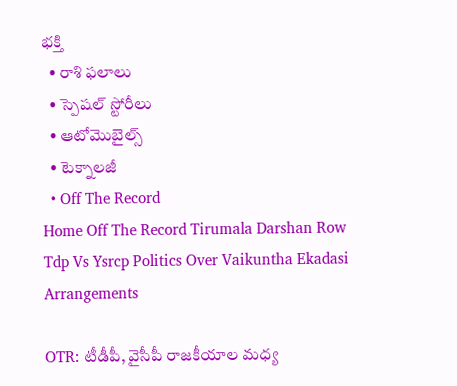భక్తి
  • రాశి ఫలాలు
  • స్పెషల్‌ స్టోరీలు
  • ఆటోమొబైల్స్
  • టెక్నాలజీ
  • Off The Record
Home Off The Record Tirumala Darshan Row Tdp Vs Ysrcp Politics Over Vaikuntha Ekadasi Arrangements

OTR: టీడీపీ, వైసీపీ రాజకీయాల మధ్య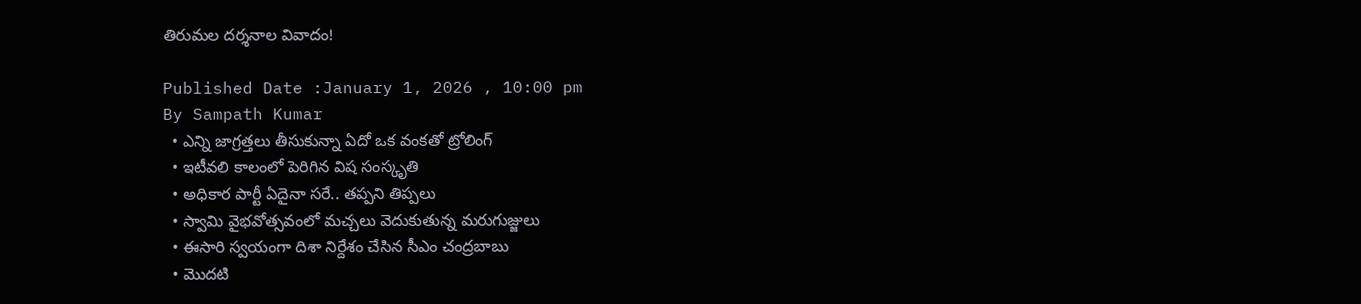తిరుమల దర్శనాల వివాదం!

Published Date :January 1, 2026 , 10:00 pm
By Sampath Kumar
  • ఎన్ని జాగ్రత్తలు తీసుకున్నా ఏదో ఒక వంకతో ట్రోలింగ్‌
  • ఇటీవలి కాలంలో పెరిగిన విష సంస్కృతి
  • అధికార పార్టీ ఏదైనా సరే.. తప్పని తిప్పలు
  • స్వామి వైభవోత్సవంలో మచ్చలు వెదుకుతున్న మరుగుజ్జులు
  • ఈసారి స్వయంగా దిశా నిర్దేశం చేసిన సీఎం చంద్రబాబు
  • మొదటి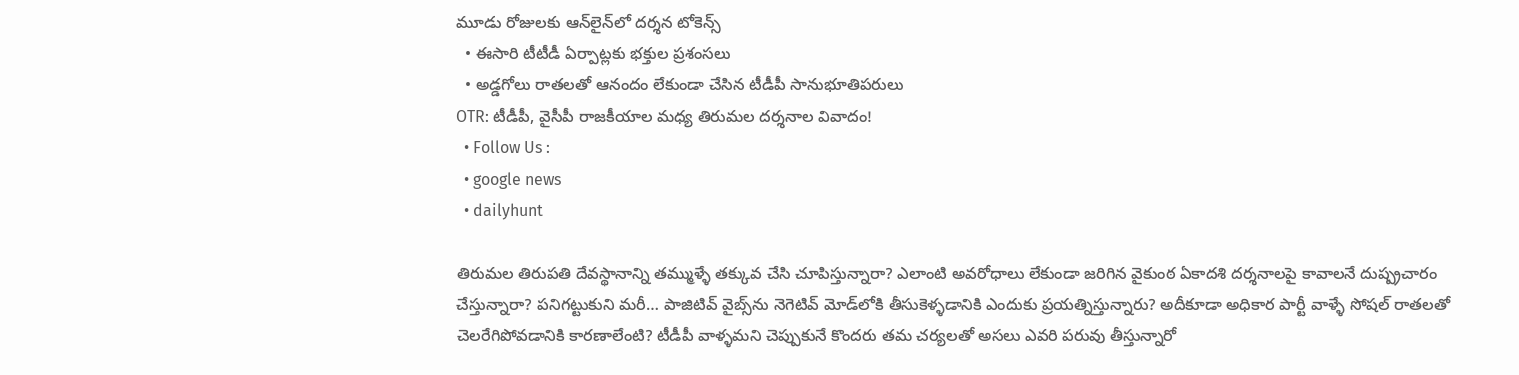మూడు రోజులకు ఆన్‌లైన్‌లో దర్శన టోకెన్స్‌
  • ఈసారి టీటీడీ ఏర్పాట్లకు భక్తుల ప్రశంసలు
  • అడ్డగోలు రాతలతో ఆనందం లేకుండా చేసిన టీడీపీ సానుభూతిపరులు
OTR: టీడీపీ, వైసీపీ రాజకీయాల మధ్య తిరుమల దర్శనాల వివాదం!
  • Follow Us :
  • google news
  • dailyhunt

తిరుమల తిరుపతి దేవస్థానాన్ని తమ్ముళ్ళే తక్కువ చేసి చూపిస్తున్నారా? ఎలాంటి అవరోధాలు లేకుండా జరిగిన వైకుంఠ ఏకాదశి దర్శనాలపై కావాలనే దుష్ప్రచారం చేస్తున్నారా? పనిగట్టుకుని మరీ… పాజిటివ్‌ వైబ్స్‌ను నెగెటివ్‌ మోడ్‌లోకి తీసుకెళ్ళడానికి ఎందుకు ప్రయత్నిస్తున్నారు? అదీకూడా అధికార పార్టీ వాళ్ళే సోషల్‌ రాతలతో చెలరేగిపోవడానికి కారణాలేంటి? టీడీపీ వాళ్ళమని చెప్పుకునే కొందరు తమ చర్యలతో అసలు ఎవరి పరువు తీస్తున్నారో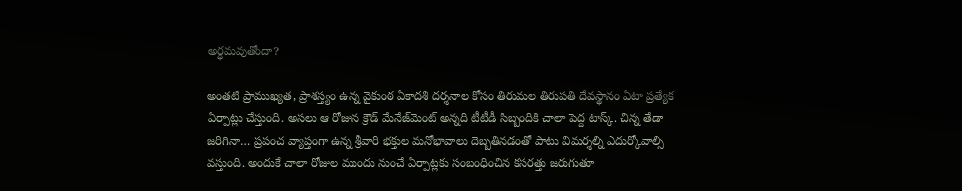అర్ధమవుతోందా?

అంతటి ప్రాముఖ్యత, ప్రాశస్త్యం ఉన్న వైకుంఠ ఏకాదశి దర్శనాల కోసం తిరుమల తిరుపతి దేవస్థానం ఏటా ప్రత్యేక ఏర్పాట్లు చేస్తుంది. అసలు ఆ రోజున క్రౌడ్‌ మేనేజ్‌మెంట్‌ అన్నది టీటీడీ సిబ్బందికి చాలా పెద్ద టాస్క్‌. చిన్న తేడా జరిగినా… ప్రపంచ వ్యాప్తంగా ఉన్న శ్రీవారి భక్తుల మనోభావాలు దెబ్బతినడంతో పాటు విమర్శల్ని ఎదుర్కోవాల్సి వస్తుంది. అందుకే చాలా రోజుల ముందు నుంచే ఏర్పాట్లకు సంబంధించిన కసరత్తు జరుగుతూ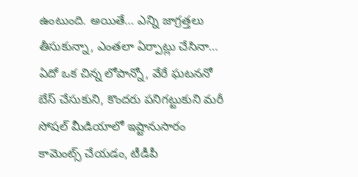ఉంటుంది. అయితే… ఎన్ని జాగ్రత్తలు తీసుకున్నా, ఎంతలా ఏర్పాట్లు చేసినా… ఏదో ఒక చిన్న లోపాన్నో, వేరే ఘటననో బేస్‌ చేసుకుని, కొందరు పనిగట్టుకుని మరీ సోషల్‌ మీడియాలో ఇష్టానుసారం కామెంట్స్‌ చేయడం, టీడీపీ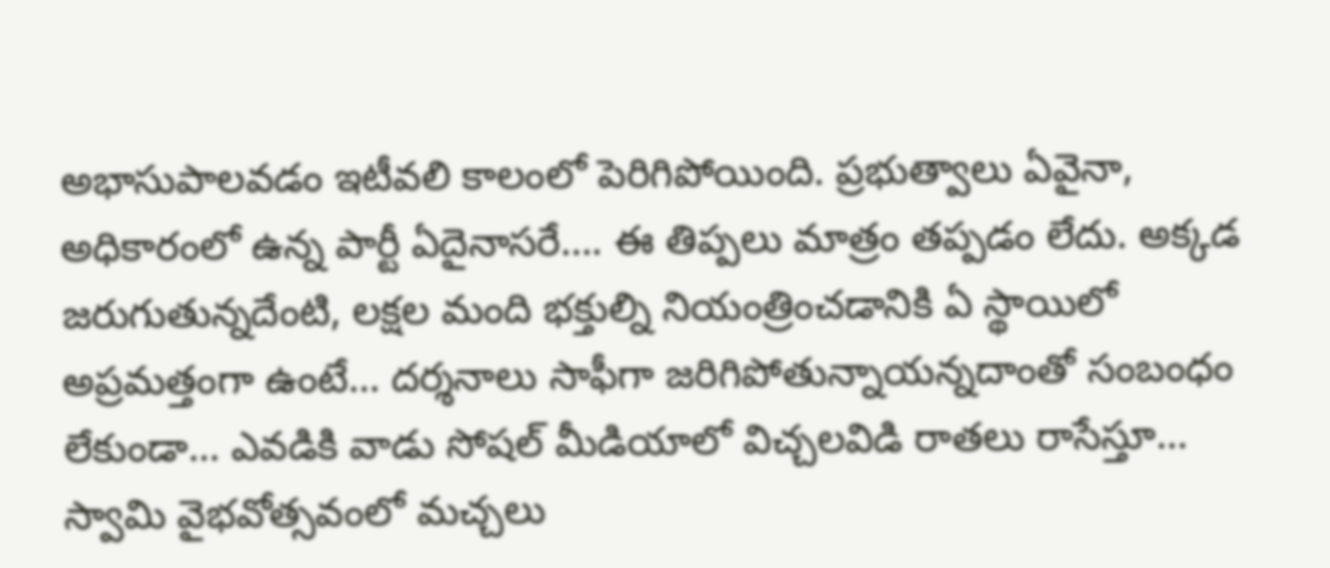అభాసుపాలవడం ఇటీవలి కాలంలో పెరిగిపోయింది. ప్రభుత్వాలు ఏవైనా, అధికారంలో ఉన్న పార్టీ ఏదైనాసరే…. ఈ తిప్పలు మాత్రం తప్పడం లేదు. అక్కడ జరుగుతున్నదేంటి, లక్షల మంది భక్తుల్ని నియంత్రించడానికి ఏ స్థాయిలో అప్రమత్తంగా ఉంటే… దర్శనాలు సాఫీగా జరిగిపోతున్నాయన్నదాంతో సంబంధం లేకుండా… ఎవడికి వాడు సోషల్‌ మీడియాలో విచ్చలవిడి రాతలు రాసేస్తూ… స్వామి వైభవోత్సవంలో మచ్చలు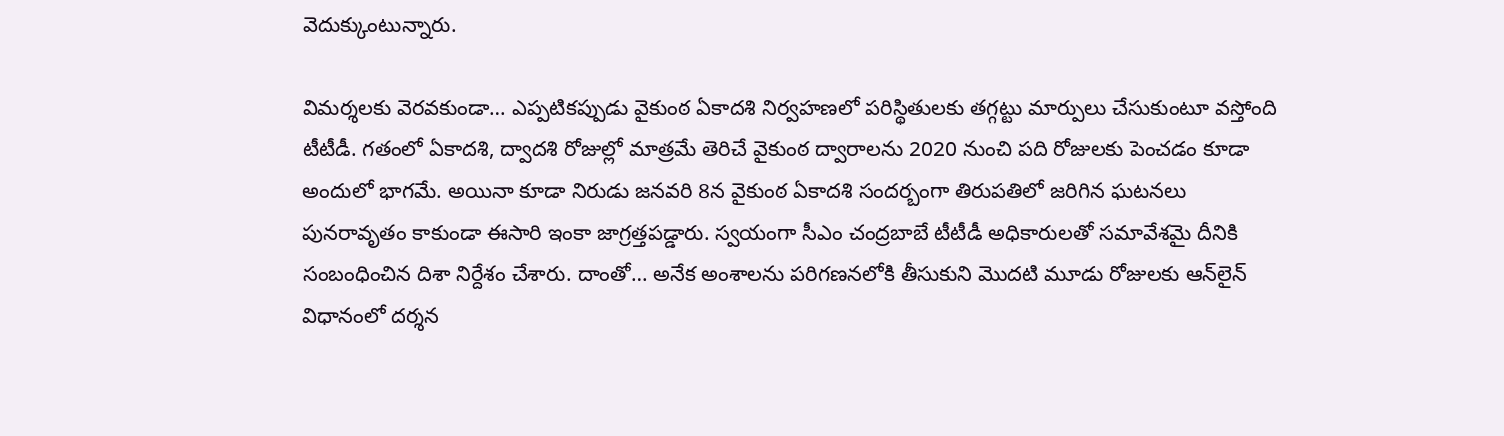వెదుక్కుంటున్నారు.

విమర్శలకు వెరవకుండా… ఎప్పటికప్పుడు వైకుంఠ ఏకాదశి నిర్వహణలో పరిస్థితులకు తగ్గట్టు మార్పులు చేసుకుంటూ వస్తోంది టీటీడీ. గతంలో ఏకాదశి, ద్వాదశి రోజుల్లో మాత్రమే తెరిచే వైకుంఠ ద్వారాలను 2020 నుంచి పది రోజులకు పెంచడం కూడా అందులో భాగమే. అయినా కూడా నిరుడు జనవరి 8న వైకుంఠ ఏకాదశి సందర్బంగా తిరుపతిలో జరిగిన ఘటనలు పునరావృతం కాకుండా ఈసారి ఇంకా జాగ్రత్తపడ్డారు. స్వయంగా సీఎం చంద్రబాబే టీటీడీ అధికారులతో సమావేశమై దీనికి సంబంధించిన దిశా నిర్దేశం చేశారు. దాంతో… అనేక అంశాలను పరిగణనలోకి తీసుకుని మొదటి మూడు రోజులకు ఆన్‌లైన్‌ విధానంలో దర్శన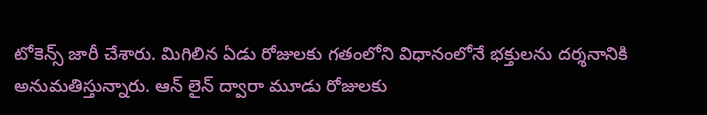టోకెన్స్‌ జారీ చేశారు. మిగిలిన ఏడు రోజులకు గతంలోని విధానంలోనే భక్తులను దర్శనానికి అనుమతిస్తున్నారు. ఆన్ లైన్ ద్వారా మూడు రోజులకు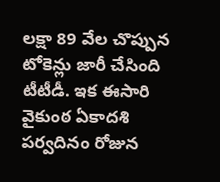లక్షా 89 వేల చొప్పున టోకెన్లు జారీ చేసింది టీటీడీ. ఇక ఈసారి వైకుంఠ ఏకాదశి పర్వదినం రోజున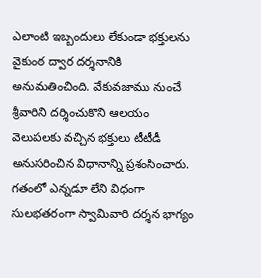ఎలాంటి ఇబ్బందులు లేకుండా భక్తులను వైకుంఠ ద్వార దర్శనానికి అనుమతించింది. వేకువజాము నుంచే శ్రీవారిని దర్శించుకొని ఆలయం వెలుపలకు వచ్చిన భక్తులు టీటీడీ అనుసరించిన విధానాన్ని ప్రశంసించారు. గతంలో ఎన్నడూ లేని విధంగా సులభతరంగా స్వామివారి దర్శన భాగ్యం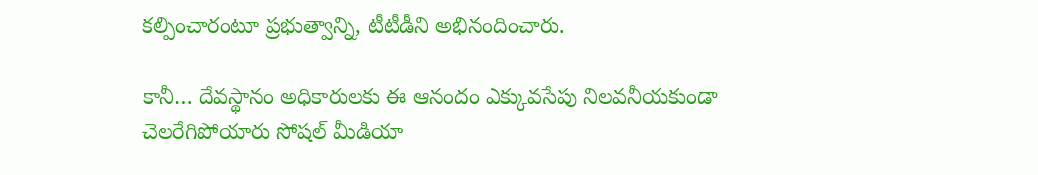కల్పించారంటూ ప్రభుత్వాన్ని, టీటీడీని అభినందించారు.

కానీ… దేవస్థానం అధికారులకు ఈ ఆనందం ఎక్కువసేపు నిలవనీయకుండా చెలరేగిపోయారు సోషల్‌ మీడియా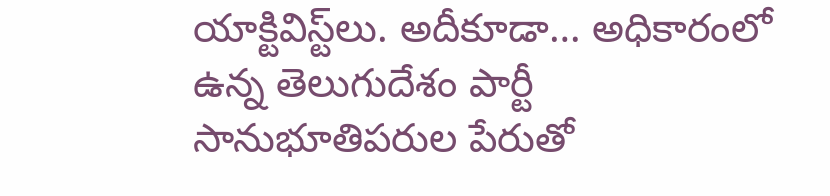యాక్టివిస్ట్‌లు. అదీకూడా… అధికారంలో ఉన్న తెలుగుదేశం పార్టీ సానుభూతిపరుల పేరుతో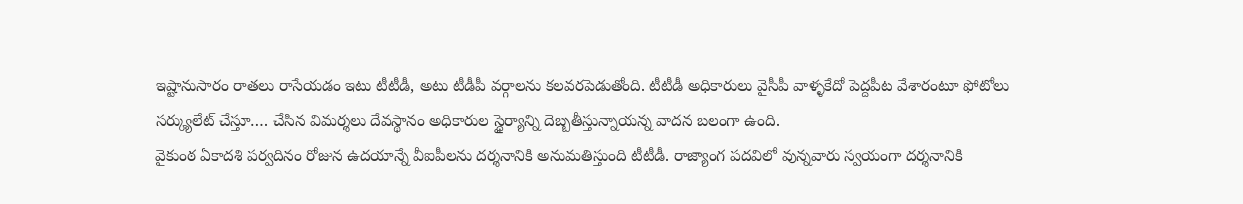ఇష్టానుసారం రాతలు రాసేయడం ఇటు టీటీడీ, అటు టీడీపీ వర్గాలను కలవరపెడుతోంది. టీటీడీ అధికారులు వైసీపీ వాళ్ళకేదో పెద్దపీట వేశారంటూ ఫోటోలు సర్క్యులేట్‌ చేస్తూ…. చేసిన విమర్శలు దేవస్థానం అధికారుల స్ధైర్యాన్ని దెబ్బతీస్తున్నాయన్న వాదన బలంగా ఉంది.
వైకుంఠ ఏకాదశి పర్వదినం రోజున ఉదయాన్నే వీఐపీలను దర్శనానికి అనుమతిస్తుంది టీటీడీ. రాజ్యాంగ పదవిలో వున్నవారు స్వయంగా దర్శనానికి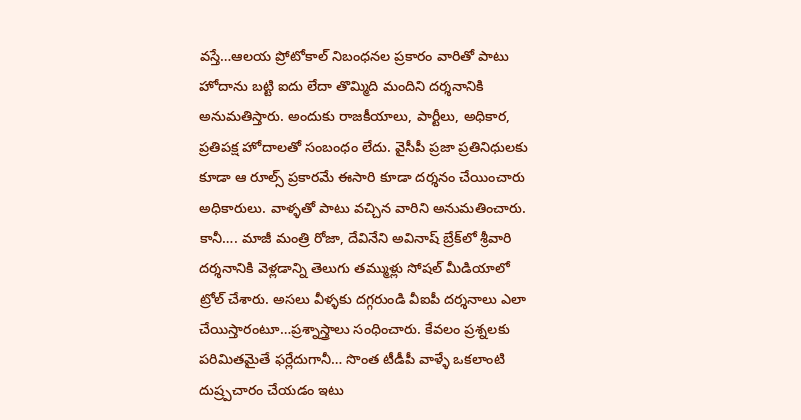వస్తే…ఆలయ ప్రోటోకాల్‌ నిబంధనల ప్రకారం వారితో పాటు హోదాను బట్టి ఐదు లేదా తొమ్మిది మందిని దర్శనానికి అనుమతిస్తారు. అందుకు రాజకీయాలు, పార్టీలు, అధికార, ప్రతిపక్ష హోదాలతో సంబంధం లేదు. వైసీపీ ప్రజా ప్రతినిధులకు కూడా ఆ రూల్స్‌ ప్రకారమే ఈసారి కూడా దర్శనం చేయించారు అధికారులు. వాళ్ళతో పాటు వచ్చిన వారిని అనుమతించారు. కానీ…. మాజీ మంత్రి రోజా, దేవినేని అవినాష్ బ్రేక్‌లో శ్రీవారి దర్శనానికి వెళ్లడాన్ని తెలుగు తమ్ముళ్లు సోషల్‌ మీడియాలో ట్రోల్ చేశారు. అసలు వీళ్ళకు దగ్గరుండి వీఐపీ దర్శనాలు ఎలా చేయిస్తారంటూ…ప్రశ్నాస్త్రాలు సంధించారు. కేవలం ప్రశ్నలకు పరిమితమైతే ఫర్లేదుగానీ… సొంత టీడీపీ వాళ్ళే ఒకలాంటి దుష్ర్పచారం చేయడం ఇటు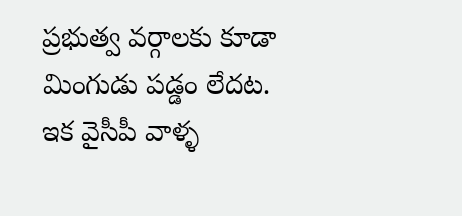ప్రభుత్వ వర్గాలకు కూడా మింగుడు పడ్డం లేదట. ఇక వైసీపీ వాళ్ళ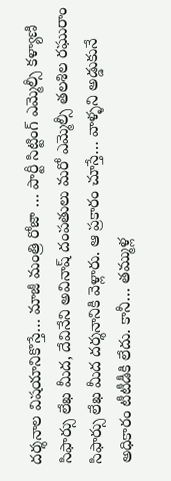దర్శనాల విషయానికొస్తే… మాజీ మంత్రి రోజా … పార్టీ సిట్టింగ్‌ ఎమ్మెల్సీ కళ్యాణి సిఫార్సు లేఖ మీద, దేవినేని అవినాష్ దంపతులు మరో ఎమ్మెల్సీ తలశిల రఘురాం సిఫార్సు లేఖ మీద దర్శనానికి వెళ్లారు. ఆ ప్రకారం చూస్తే… వాళ్ళని అడ్డుకునే అధికారం టీటీడీకి లేదు. కానీ… తమ్ముళ్ల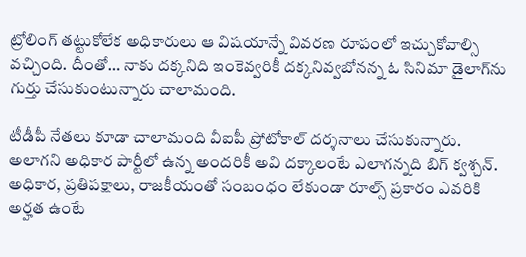ట్రోలింగ్‌ తట్టుకోలేక అధికారులు ఆ విషయాన్నే వివరణ రూపంలో ఇచ్చుకోవాల్సి వచ్చింది. దీంతో… నాకు దక్కనిది ఇంకెవ్వరికీ దక్కనివ్వబోనన్న ఓ సినిమా డైలాగ్‌ను గుర్తు చేసుకుంటున్నారు చాలామంది.

టీడీపీ నేతలు కూడా చాలామంది వీఐపీ ప్రోటోకాల్‌ దర్శనాలు చేసుకున్నారు. అలాగని అధికార పార్టీలో ఉన్న అందరికీ అవి దక్కాలంటే ఎలాగన్నది బిగ్‌ క్వశ్చన్‌. అధికార, ప్రతిపక్షాలు, రాజకీయంతో సంబంధం లేకుండా రూల్స్‌ ప్రకారం ఎవరికి అర్హత ఉంటే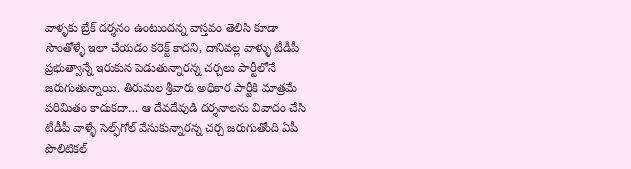వాళ్ళకు బ్రేక్‌ దర్శనం ఉంటుందన్న వాస్తవం తెలిసి కూడా సొంతోళ్ళే ఇలా చేయడం కరెక్ట్‌ కాదని, దానివల్ల వాళ్ళు టీడీపీ ప్రభుత్వాన్నే ఇరుకున పెడుతున్నారన్న చర్చలు పార్టీలోనే జరుగుతున్నాయి. తిరుమల శ్రీవారు అధికార పార్టీకి మాత్రమే పరిమితం కాదుకదా… ఆ దేవదేవుడి దర్శనాలను వివాదం చేసి టీడీపీ వాళ్ళే సెల్ఫ్‌గోల్‌ వేసుకున్నారన్న చర్చ జరుగుతోంది ఏపీ పొలిటికల్‌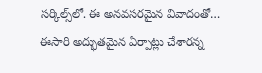సర్కిల్స్‌లో. ఈ అనవసరమైన వివాదంతో… ఈసారి అద్భుతమైన ఏర్పాట్లు చేశారన్న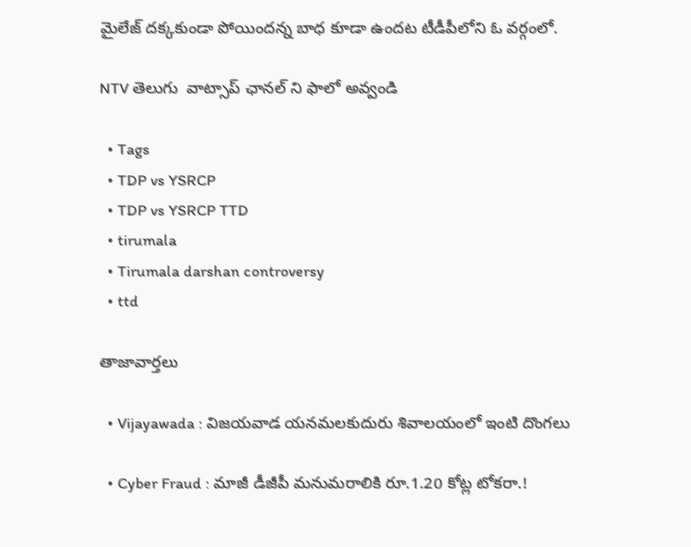మైలేజ్‌ దక్కకుండా పోయిందన్న బాధ కూడా ఉందట టీడీపీలోని ఓ వర్గంలో.

NTV తెలుగు  వాట్సాప్ ఛానల్ ని ఫాలో అవ్వండి

  • Tags
  • TDP vs YSRCP
  • TDP vs YSRCP TTD
  • tirumala
  • Tirumala darshan controversy
  • ttd

తాజావార్తలు

  • Vijayawada : విజయవాడ యనమలకుదురు శివాలయంలో ఇంటి దొంగలు

  • Cyber Fraud : మాజీ డీజీపీ మనుమరాలికి రూ.1.20 కోట్ల టోకరా.!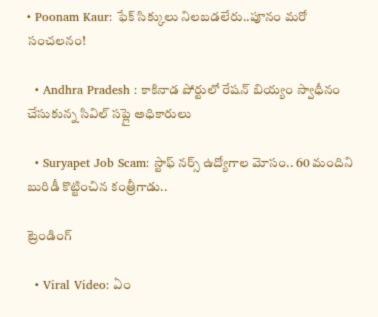• Poonam Kaur: ఫేక్ సిక్కులు నిలబడలేరు..పూనం మరో సంచలనం!

  • Andhra Pradesh : కాకినాడ పోర్టులో రేషన్ బియ్యం స్వాధీనం చేసుకున్న సివిల్ సప్లై అధికారులు

  • Suryapet Job Scam: స్టాఫ్ నర్స్ ఉద్యోగాల మోసం.. 60 మందిని బురిడీ కొట్టించిన కంత్రీగాడు..

ట్రెండింగ్‌

  • Viral Video: ఏం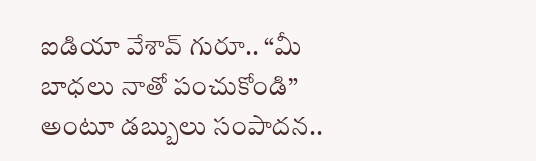ఐడియా వేశావ్ గురూ.. “మీ బాధలు నాతో పంచుకోండి” అంటూ డబ్బులు సంపాదన..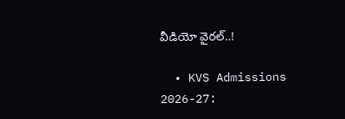వీడియో వైరల్..!

  • KVS Admissions 2026-27: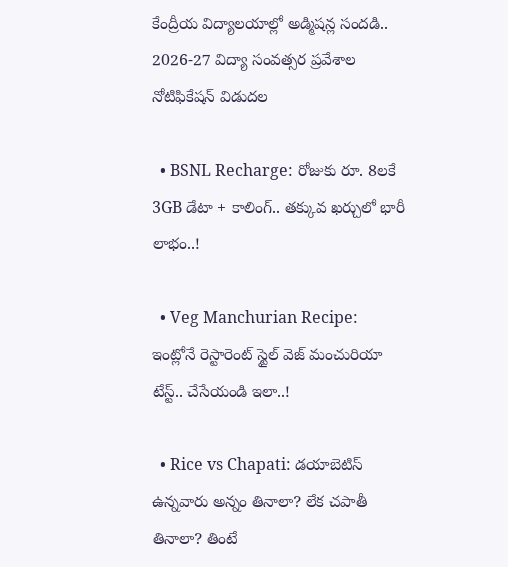కేంద్రీయ విద్యాలయాల్లో అడ్మిషన్ల సందడి.. 2026-27 విద్యా సంవత్సర ప్రవేశాల నోటిఫికేషన్ విడుదల

  • BSNL Recharge: రోజుకు రూ. 8లకే 3GB డేటా + కాలింగ్.. తక్కువ ఖర్చులో భారీ లాభం..!

  • Veg Manchurian Recipe: ఇంట్లోనే రెస్టారెంట్ స్టైల్ వెజ్ మంచురియా టేస్ట్.. చేసేయండి ఇలా..!

  • Rice vs Chapati: డయాబెటిస్ ఉన్నవారు అన్నం తినాలా? లేక చపాతీ తినాలా? తింటే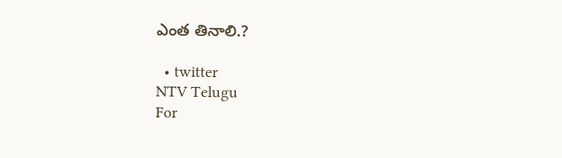ఎంత తినాలి.?

  • twitter
NTV Telugu
For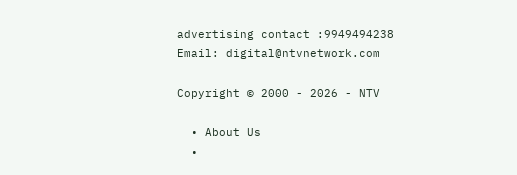advertising contact :9949494238
Email: digital@ntvnetwork.com

Copyright © 2000 - 2026 - NTV

  • About Us
  •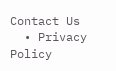Contact Us
  • Privacy Policy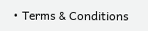• Terms & Conditions